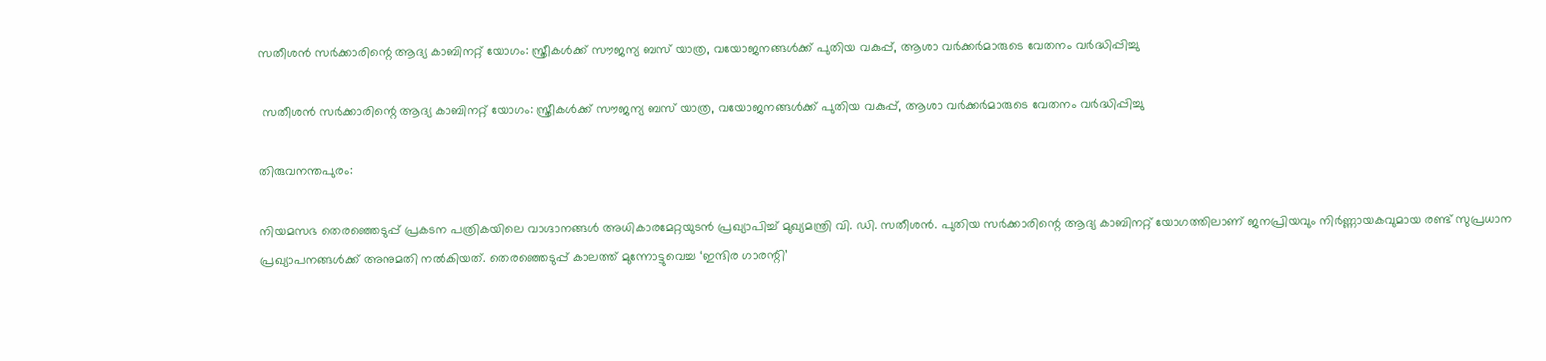സതീശൻ സർക്കാരിന്റെ ആദ്യ കാബിനറ്റ് യോഗം: സ്ത്രീകൾക്ക് സൗജന്യ ബസ് യാത്ര, വയോജനങ്ങൾക്ക് പുതിയ വകുപ്പ്, ആശാ വർക്കർമാരുടെ വേതനം വർദ്ധിപ്പിച്ചു

 സതീശൻ സർക്കാരിന്റെ ആദ്യ കാബിനറ്റ് യോഗം: സ്ത്രീകൾക്ക് സൗജന്യ ബസ് യാത്ര, വയോജനങ്ങൾക്ക് പുതിയ വകുപ്പ്, ആശാ വർക്കർമാരുടെ വേതനം വർദ്ധിപ്പിച്ചു

തിരുവനന്തപുരം:

നിയമസഭ തെരഞ്ഞെടുപ്പ് പ്രകടന പത്രികയിലെ വാഗ്ദാനങ്ങൾ അധികാരമേറ്റയുടൻ പ്രഖ്യാപിച്ച് മുഖ്യമന്ത്രി വി. ഡി. സതീശൻ. പുതിയ സർക്കാരിന്റെ ആദ്യ കാബിനറ്റ് യോഗത്തിലാണ് ജനപ്രിയവും നിർണ്ണായകവുമായ രണ്ട് സുപ്രധാന പ്രഖ്യാപനങ്ങൾക്ക് അനുമതി നൽകിയത്. തെരഞ്ഞെടുപ്പ് കാലത്ത് മുന്നോട്ടുവെച്ച ‘ഇന്ദിര ഗാരന്റി’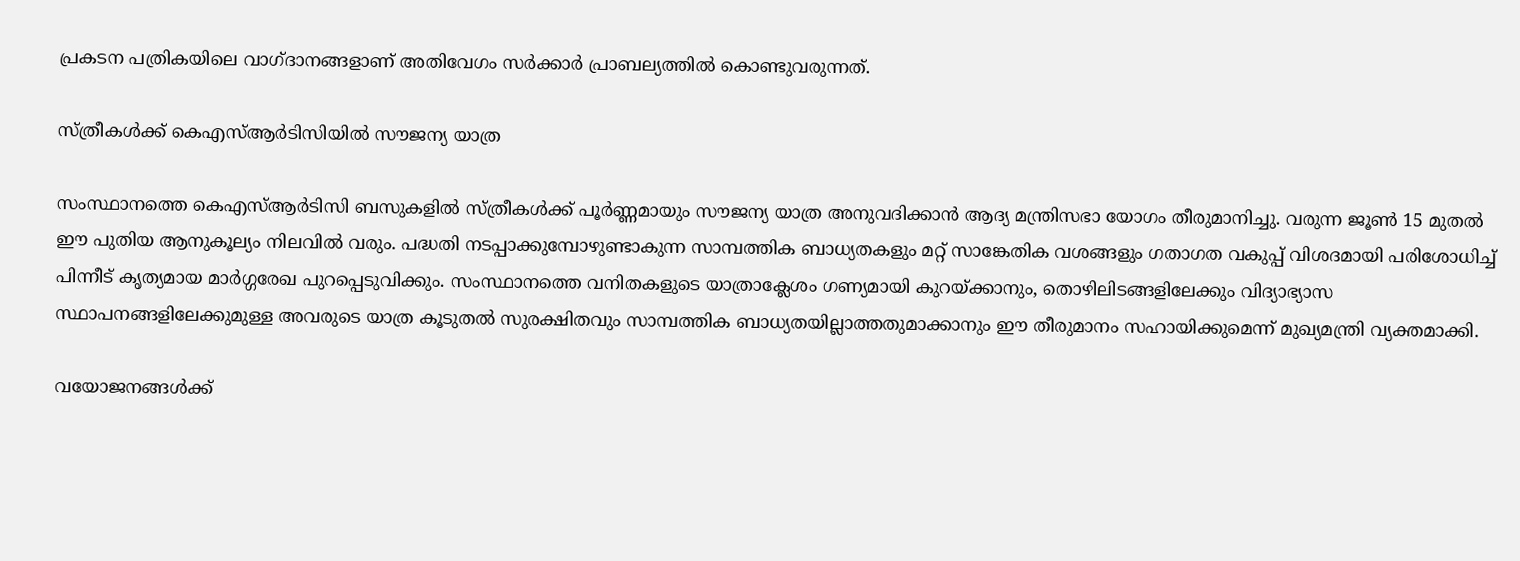പ്രകടന പത്രികയിലെ വാഗ്ദാനങ്ങളാണ് അതിവേഗം സർക്കാർ പ്രാബല്യത്തിൽ കൊണ്ടുവരുന്നത്.

സ്ത്രീകൾക്ക് കെഎസ്ആർടിസിയിൽ സൗജന്യ യാത്ര

സംസ്ഥാനത്തെ കെഎസ്ആർടിസി ബസുകളിൽ സ്ത്രീകൾക്ക് പൂർണ്ണമായും സൗജന്യ യാത്ര അനുവദിക്കാൻ ആദ്യ മന്ത്രിസഭാ യോഗം തീരുമാനിച്ചു. വരുന്ന ജൂൺ 15 മുതൽ ഈ പുതിയ ആനുകൂല്യം നിലവിൽ വരും. പദ്ധതി നടപ്പാക്കുമ്പോഴുണ്ടാകുന്ന സാമ്പത്തിക ബാധ്യതകളും മറ്റ് സാങ്കേതിക വശങ്ങളും ഗതാഗത വകുപ്പ് വിശദമായി പരിശോധിച്ച് പിന്നീട് കൃത്യമായ മാർഗ്ഗരേഖ പുറപ്പെടുവിക്കും. സംസ്ഥാനത്തെ വനിതകളുടെ യാത്രാക്ലേശം ഗണ്യമായി കുറയ്ക്കാനും, തൊഴിലിടങ്ങളിലേക്കും വിദ്യാഭ്യാസ സ്ഥാപനങ്ങളിലേക്കുമുള്ള അവരുടെ യാത്ര കൂടുതൽ സുരക്ഷിതവും സാമ്പത്തിക ബാധ്യതയില്ലാത്തതുമാക്കാനും ഈ തീരുമാനം സഹായിക്കുമെന്ന് മുഖ്യമന്ത്രി വ്യക്തമാക്കി.

വയോജനങ്ങൾക്ക്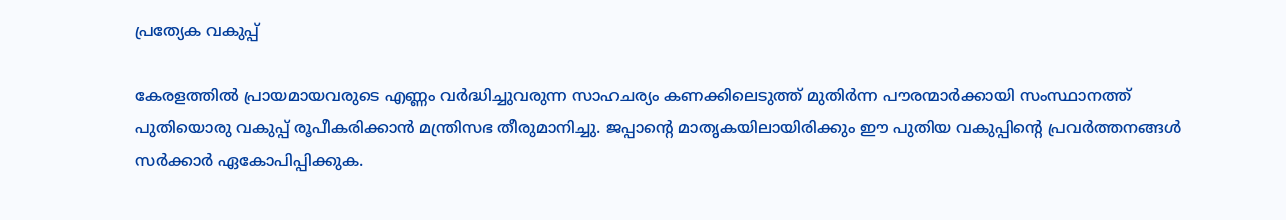പ്രത്യേക വകുപ്പ്

കേരളത്തിൽ പ്രായമായവരുടെ എണ്ണം വർദ്ധിച്ചുവരുന്ന സാഹചര്യം കണക്കിലെടുത്ത് മുതിർന്ന പൗരന്മാർക്കായി സംസ്ഥാനത്ത് പുതിയൊരു വകുപ്പ് രൂപീകരിക്കാൻ മന്ത്രിസഭ തീരുമാനിച്ചു. ജപ്പാന്റെ മാതൃകയിലായിരിക്കും ഈ പുതിയ വകുപ്പിന്റെ പ്രവർത്തനങ്ങൾ സർക്കാർ ഏകോപിപ്പിക്കുക.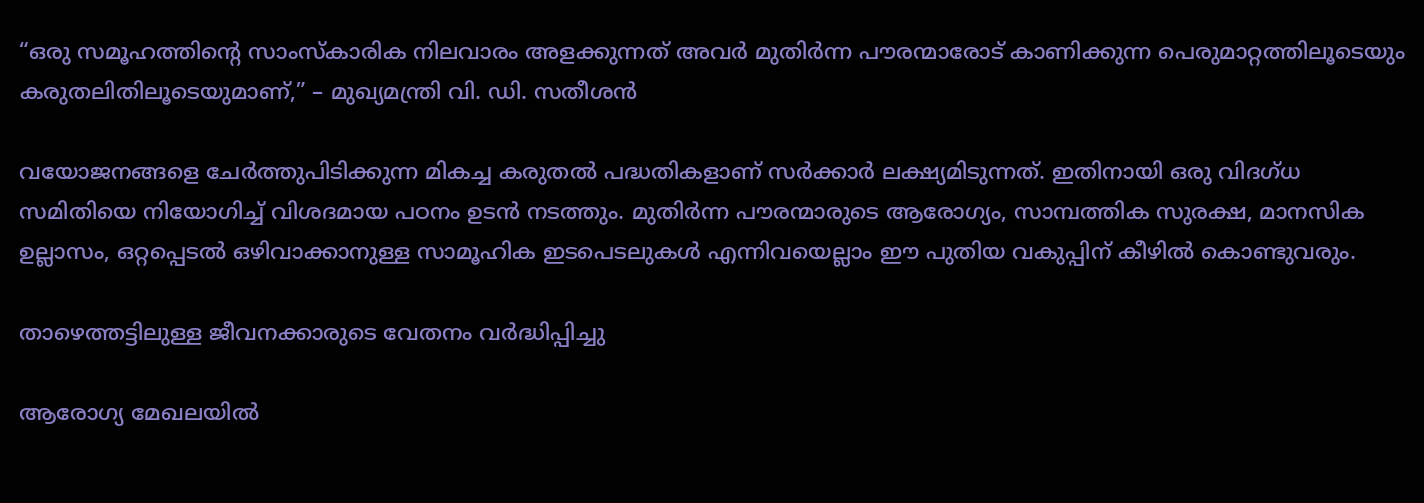“ഒരു സമൂഹത്തിന്റെ സാംസ്കാരിക നിലവാരം അളക്കുന്നത് അവർ മുതിർന്ന പൗരന്മാരോട് കാണിക്കുന്ന പെരുമാറ്റത്തിലൂടെയും കരുതലിതിലൂടെയുമാണ്,” – മുഖ്യമന്ത്രി വി. ഡി. സതീശൻ

വയോജനങ്ങളെ ചേർത്തുപിടിക്കുന്ന മികച്ച കരുതൽ പദ്ധതികളാണ് സർക്കാർ ലക്ഷ്യമിടുന്നത്. ഇതിനായി ഒരു വിദഗ്ധ സമിതിയെ നിയോഗിച്ച് വിശദമായ പഠനം ഉടൻ നടത്തും. മുതിർന്ന പൗരന്മാരുടെ ആരോഗ്യം, സാമ്പത്തിക സുരക്ഷ, മാനസിക ഉല്ലാസം, ഒറ്റപ്പെടൽ ഒഴിവാക്കാനുള്ള സാമൂഹിക ഇടപെടലുകൾ എന്നിവയെല്ലാം ഈ പുതിയ വകുപ്പിന് കീഴിൽ കൊണ്ടുവരും.

താഴെത്തട്ടിലുള്ള ജീവനക്കാരുടെ വേതനം വർദ്ധിപ്പിച്ചു

ആരോഗ്യ മേഖലയിൽ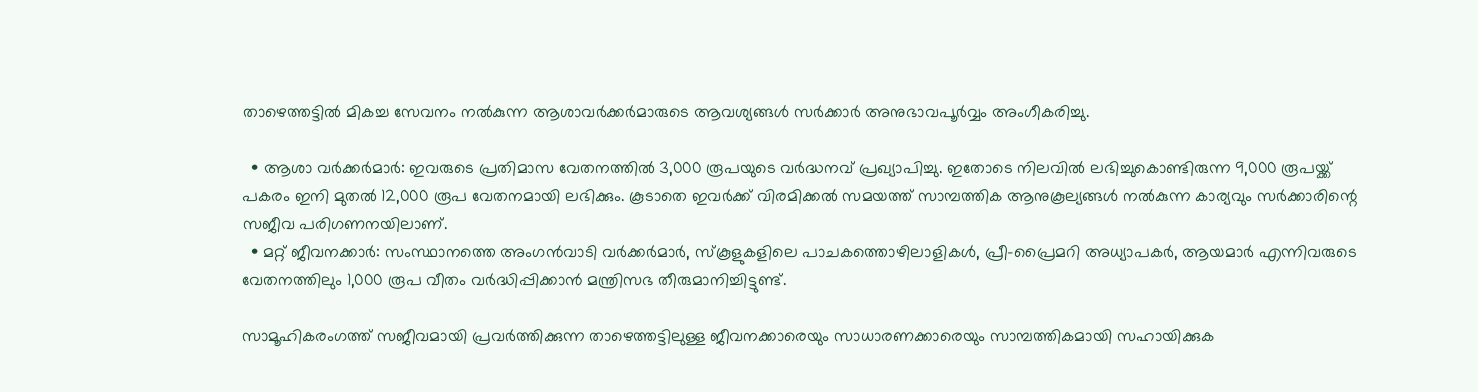താഴെത്തട്ടിൽ മികച്ച സേവനം നൽകുന്ന ആശാവർക്കർമാരുടെ ആവശ്യങ്ങൾ സർക്കാർ അനുഭാവപൂർവ്വം അംഗീകരിച്ചു.

  • ആശാ വർക്കർമാർ: ഇവരുടെ പ്രതിമാസ വേതനത്തിൽ 3,000 രൂപയുടെ വർദ്ധനവ് പ്രഖ്യാപിച്ചു. ഇതോടെ നിലവിൽ ലഭിച്ചുകൊണ്ടിരുന്ന 9,000 രൂപയ്ക്ക് പകരം ഇനി മുതൽ 12,000 രൂപ വേതനമായി ലഭിക്കും. കൂടാതെ ഇവർക്ക് വിരമിക്കൽ സമയത്ത് സാമ്പത്തിക ആനുകൂല്യങ്ങൾ നൽകുന്ന കാര്യവും സർക്കാരിന്റെ സജീവ പരിഗണനയിലാണ്.
  • മറ്റ് ജീവനക്കാർ: സംസ്ഥാനത്തെ അംഗൻവാടി വർക്കർമാർ, സ്കൂളുകളിലെ പാചകത്തൊഴിലാളികൾ, പ്രീ-പ്രൈമറി അധ്യാപകർ, ആയമാർ എന്നിവരുടെ വേതനത്തിലും 1,000 രൂപ വീതം വർദ്ധിപ്പിക്കാൻ മന്ത്രിസഭ തീരുമാനിച്ചിട്ടുണ്ട്.

സാമൂഹികരംഗത്ത് സജീവമായി പ്രവർത്തിക്കുന്ന താഴെത്തട്ടിലുള്ള ജീവനക്കാരെയും സാധാരണക്കാരെയും സാമ്പത്തികമായി സഹായിക്കുക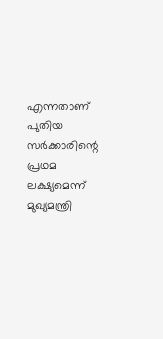എന്നതാണ് പുതിയ സർക്കാരിന്റെ പ്രഥമ ലക്ഷ്യമെന്ന് മുഖ്യമന്ത്രി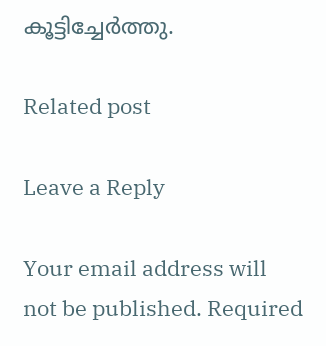കൂട്ടിച്ചേർത്തു.

Related post

Leave a Reply

Your email address will not be published. Required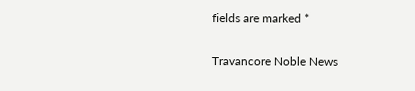fields are marked *

Travancore Noble News